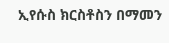ኢየሱስ ክርስቶስን በማመን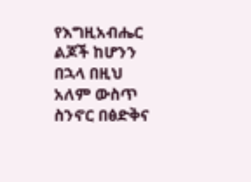የእግዚአብሔር ልጆች ከሆንን በኋላ በዚህ አለም ውስጥ ስንኖር በፅድቅና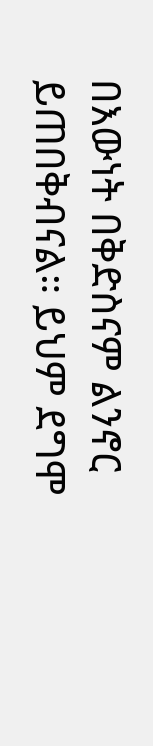በእውነት በቅድስናም ልንኖር ይጠበቅብናል። ይህም ደግሞ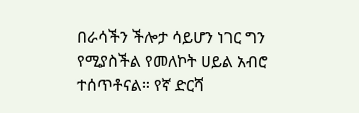በራሳችን ችሎታ ሳይሆን ነገር ግን የሚያስችል የመለኮት ሀይል አብሮ ተሰጥቶናል። የኛ ድርሻ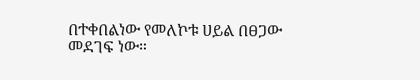በተቀበልነው የመለኮቱ ሀይል በፀጋው መደገፍ ነው።